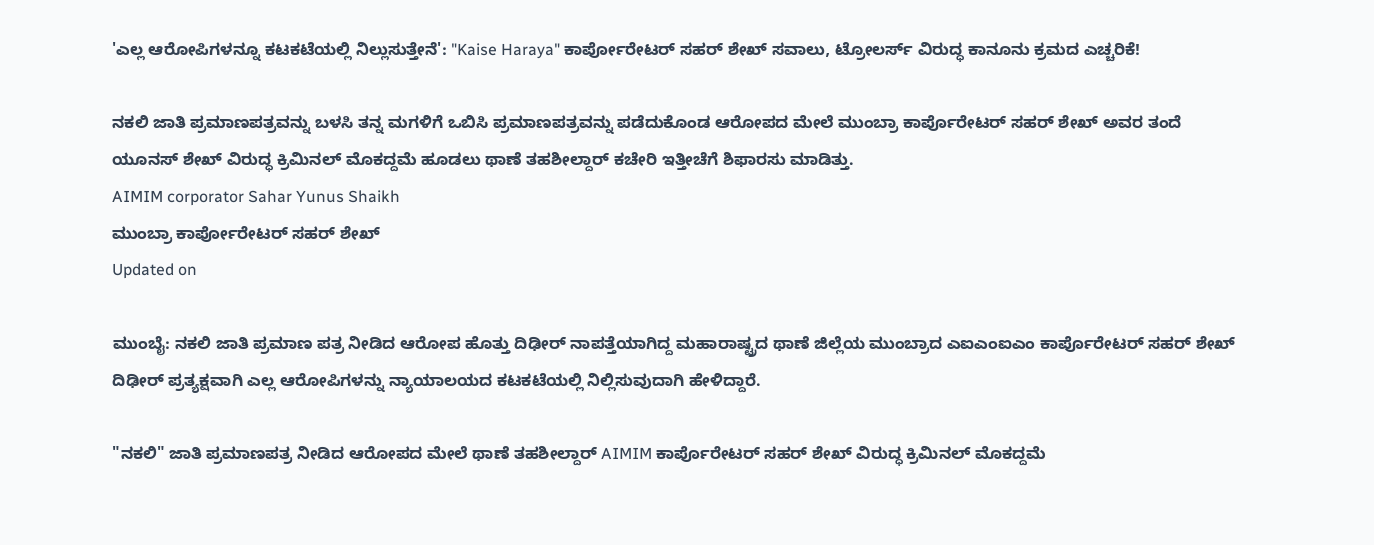'ಎಲ್ಲ ಆರೋಪಿಗಳನ್ನೂ ಕಟಕಟೆಯಲ್ಲಿ ನಿಲ್ಲುಸುತ್ತೇನೆ': "Kaise Haraya" ಕಾರ್ಪೋರೇಟರ್ ಸಹರ್ ಶೇಖ್ ಸವಾಲು, ಟ್ರೋಲರ್ಸ್ ವಿರುದ್ಧ ಕಾನೂನು ಕ್ರಮದ ಎಚ್ಚರಿಕೆ!

ನಕಲಿ ಜಾತಿ ಪ್ರಮಾಣಪತ್ರವನ್ನು ಬಳಸಿ ತನ್ನ ಮಗಳಿಗೆ ಒಬಿಸಿ ಪ್ರಮಾಣಪತ್ರವನ್ನು ಪಡೆದುಕೊಂಡ ಆರೋಪದ ಮೇಲೆ ಮುಂಬ್ರಾ ಕಾರ್ಪೊರೇಟರ್ ಸಹರ್ ಶೇಖ್ ಅವರ ತಂದೆ ಯೂನಸ್ ಶೇಖ್ ವಿರುದ್ಧ ಕ್ರಿಮಿನಲ್ ಮೊಕದ್ದಮೆ ಹೂಡಲು ಥಾಣೆ ತಹಶೀಲ್ದಾರ್ ಕಚೇರಿ ಇತ್ತೀಚೆಗೆ ಶಿಫಾರಸು ಮಾಡಿತ್ತು.
AIMIM corporator Sahar Yunus Shaikh
ಮುಂಬ್ರಾ ಕಾರ್ಪೋರೇಟರ್ ಸಹರ್ ಶೇಖ್
Updated on

ಮುಂಬೈ: ನಕಲಿ ಜಾತಿ ಪ್ರಮಾಣ ಪತ್ರ ನೀಡಿದ ಆರೋಪ ಹೊತ್ತು ದಿಢೀರ್ ನಾಪತ್ತೆಯಾಗಿದ್ದ ಮಹಾರಾಷ್ಟ್ರದ ಥಾಣೆ ಜಿಲ್ಲೆಯ ಮುಂಬ್ರಾದ ಎಐಎಂಐಎಂ ಕಾರ್ಪೊರೇಟರ್ ಸಹರ್ ಶೇಖ್ ದಿಢೀರ್ ಪ್ರತ್ಯಕ್ಷವಾಗಿ ಎಲ್ಲ ಆರೋಪಿಗಳನ್ನು ನ್ಯಾಯಾಲಯದ ಕಟಕಟೆಯಲ್ಲಿ ನಿಲ್ಲಿಸುವುದಾಗಿ ಹೇಳಿದ್ದಾರೆ.

"ನಕಲಿ" ಜಾತಿ ಪ್ರಮಾಣಪತ್ರ ನೀಡಿದ ಆರೋಪದ ಮೇಲೆ ಥಾಣೆ ತಹಶೀಲ್ದಾರ್ AIMIM ಕಾರ್ಪೊರೇಟರ್ ಸಹರ್ ಶೇಖ್ ವಿರುದ್ಧ ಕ್ರಿಮಿನಲ್ ಮೊಕದ್ದಮೆ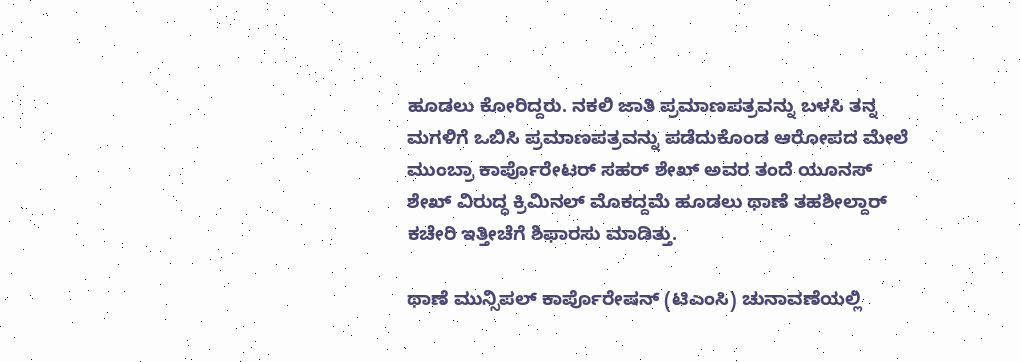ಹೂಡಲು ಕೋರಿದ್ದರು. ನಕಲಿ ಜಾತಿ ಪ್ರಮಾಣಪತ್ರವನ್ನು ಬಳಸಿ ತನ್ನ ಮಗಳಿಗೆ ಒಬಿಸಿ ಪ್ರಮಾಣಪತ್ರವನ್ನು ಪಡೆದುಕೊಂಡ ಆರೋಪದ ಮೇಲೆ ಮುಂಬ್ರಾ ಕಾರ್ಪೊರೇಟರ್ ಸಹರ್ ಶೇಖ್ ಅವರ ತಂದೆ ಯೂನಸ್ ಶೇಖ್ ವಿರುದ್ಧ ಕ್ರಿಮಿನಲ್ ಮೊಕದ್ದಮೆ ಹೂಡಲು ಥಾಣೆ ತಹಶೀಲ್ದಾರ್ ಕಚೇರಿ ಇತ್ತೀಚೆಗೆ ಶಿಫಾರಸು ಮಾಡಿತ್ತು.

ಥಾಣೆ ಮುನ್ಸಿಪಲ್ ಕಾರ್ಪೊರೇಷನ್ (ಟಿಎಂಸಿ) ಚುನಾವಣೆಯಲ್ಲಿ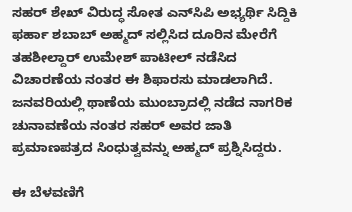ಸಹರ್ ಶೇಖ್ ವಿರುದ್ಧ ಸೋತ ಎನ್‌ಸಿಪಿ ಅಭ್ಯರ್ಥಿ ಸಿದ್ದಿಕಿ ಫರ್ಹಾ ಶಬಾಬ್ ಅಹ್ಮದ್ ಸಲ್ಲಿಸಿದ ದೂರಿನ ಮೇರೆಗೆ ತಹಶೀಲ್ದಾರ್ ಉಮೇಶ್ ಪಾಟೀಲ್ ನಡೆಸಿದ ವಿಚಾರಣೆಯ ನಂತರ ಈ ಶಿಫಾರಸು ಮಾಡಲಾಗಿದೆ. ಜನವರಿಯಲ್ಲಿ ಥಾಣೆಯ ಮುಂಬ್ರಾದಲ್ಲಿ ನಡೆದ ನಾಗರಿಕ ಚುನಾವಣೆಯ ನಂತರ ಸಹರ್ ಅವರ ಜಾತಿ ಪ್ರಮಾಣಪತ್ರದ ಸಿಂಧುತ್ವವನ್ನು ಅಹ್ಮದ್ ಪ್ರಶ್ನಿಸಿದ್ದರು.

ಈ ಬೆಳವಣಿಗೆ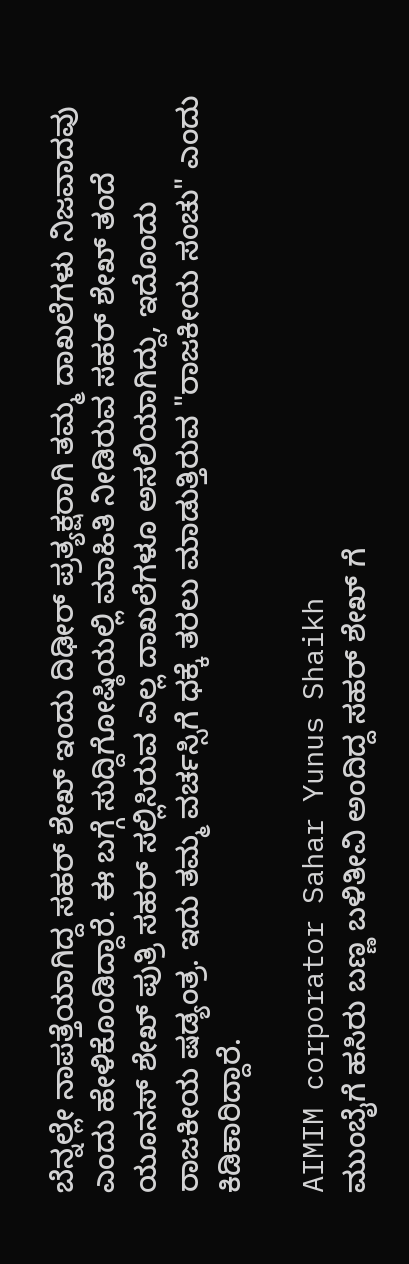ಬೆನ್ನಲ್ಲೇ ನಾಪತ್ತೆಯಾಗಿದ್ದ ಸಹರ್ ಶೇಖ್ ಇಂದು ದಿಢೀರ್ ಪ್ರತ್ಯಕ್ಷರಾಗಿ ತಮ್ಮ ದಾಖಲೆಗಳು ನಿಜವಾದವು ಎಂದು ಹೇಳಿಕೊಂಡಿದ್ದಾರೆ. ಈ ಬಗ್ಗೆ ಸುದ್ದಿಗೋಷ್ಠಿಯಲ್ಲಿ ಮಾಹಿತಿ ನೀಡಿರುವ ಸಹರ್ ಶೇಖ್ ತಂದೆ ಯೂನಸ್ ಶೇಖ್ ಪುತ್ರಿ ಸಹರ್ ಸಲ್ಲಿಸಿರುವ ಎಲ್ಲ ದಾಖಲೆಗಳೂ ಅಸಲಿಯಾಗಿದ್ದು, ಇದೊಂದು ರಾಜಕೀಯ ಷಡ್ಯಂತ್ರ. ಇದು ತಮ್ಮ ವರ್ಚಸ್ಸಿಗೆ ಧಕ್ಕೆ ತರಲು ಮಾಡುತ್ತಿರುವ "ರಾಜಕೀಯ ಸಂಚು" ಎಂದು ಕಿಡಿಕಾರಿದ್ದಾರೆ.

AIMIM corporator Sahar Yunus Shaikh
ಮುಂಬೈಗೆ ಹಸಿರು ಬಣ್ಣ ಬಳಿತೀವಿ ಅಂದಿದ್ದ ಸಹರ್ ಶೇಖ್ ಗೆ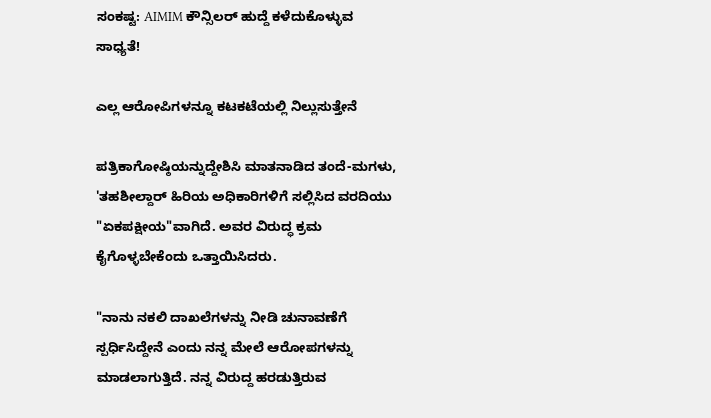ಸಂಕಷ್ಟ: AIMIM ಕೌನ್ಸಿಲರ್ ಹುದ್ದೆ ಕಳೆದುಕೊಳ್ಳುವ ಸಾಧ್ಯತೆ!

ಎಲ್ಲ ಆರೋಪಿಗಳನ್ನೂ ಕಟಕಟೆಯಲ್ಲಿ ನಿಲ್ಲುಸುತ್ತೇನೆ

ಪತ್ರಿಕಾಗೋಷ್ಠಿಯನ್ನುದ್ದೇಶಿಸಿ ಮಾತನಾಡಿದ ತಂದೆ-ಮಗಳು, 'ತಹಶೀಲ್ದಾರ್ ಹಿರಿಯ ಅಧಿಕಾರಿಗಳಿಗೆ ಸಲ್ಲಿಸಿದ ವರದಿಯು "ಏಕಪಕ್ಷೀಯ"ವಾಗಿದೆ. ಅವರ ವಿರುದ್ಧ ಕ್ರಮ ಕೈಗೊಳ್ಳಬೇಕೆಂದು ಒತ್ತಾಯಿಸಿದರು.

"ನಾನು ನಕಲಿ ದಾಖಲೆಗಳನ್ನು ನೀಡಿ ಚುನಾವಣೆಗೆ ಸ್ಪರ್ಧಿಸಿದ್ದೇನೆ ಎಂದು ನನ್ನ ಮೇಲೆ ಆರೋಪಗಳನ್ನು ಮಾಡಲಾಗುತ್ತಿದೆ. ನನ್ನ ವಿರುದ್ದ ಹರಡುತ್ತಿರುವ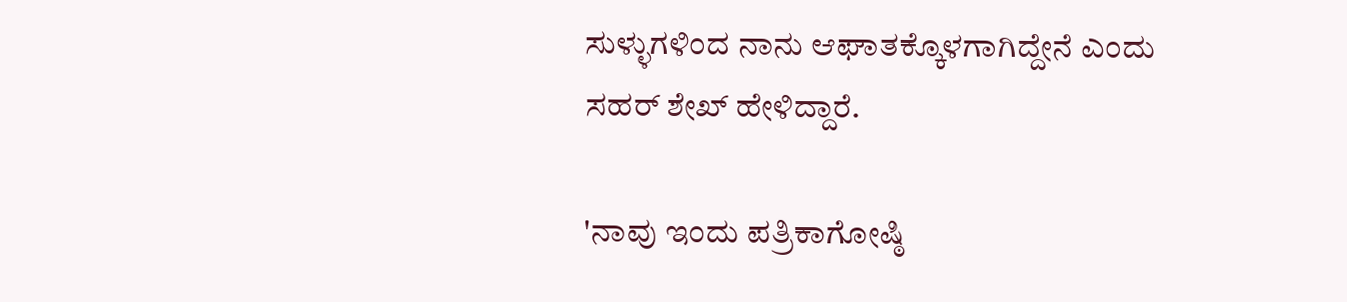ಸುಳ್ಳುಗಳಿಂದ ನಾನು ಆಘಾತಕ್ಕೊಳಗಾಗಿದ್ದೇನೆ ಎಂದು ಸಹರ್ ಶೇಖ್ ಹೇಳಿದ್ದಾರೆ.

'ನಾವು ಇಂದು ಪತ್ರಿಕಾಗೋಷ್ಠಿ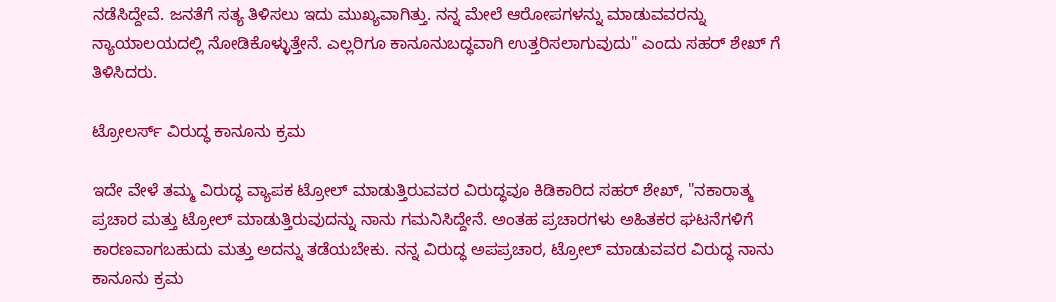ನಡೆಸಿದ್ದೇವೆ. ಜನತೆಗೆ ಸತ್ಯ ತಿಳಿಸಲು ಇದು ಮುಖ್ಯವಾಗಿತ್ತು. ನನ್ನ ಮೇಲೆ ಆರೋಪಗಳನ್ನು ಮಾಡುವವರನ್ನು ನ್ಯಾಯಾಲಯದಲ್ಲಿ ನೋಡಿಕೊಳ್ಳುತ್ತೇನೆ. ಎಲ್ಲರಿಗೂ ಕಾನೂನುಬದ್ಧವಾಗಿ ಉತ್ತರಿಸಲಾಗುವುದು" ಎಂದು ಸಹರ್ ಶೇಖ್ ಗೆ ತಿಳಿಸಿದರು.

ಟ್ರೋಲರ್ಸ್ ವಿರುದ್ಧ ಕಾನೂನು ಕ್ರಮ

ಇದೇ ವೇಳೆ ತಮ್ಮ ವಿರುದ್ಧ ವ್ಯಾಪಕ ಟ್ರೋಲ್ ಮಾಡುತ್ತಿರುವವರ ವಿರುದ್ಧವೂ ಕಿಡಿಕಾರಿದ ಸಹರ್ ಶೇಖ್, "ನಕಾರಾತ್ಮ ಪ್ರಚಾರ ಮತ್ತು ಟ್ರೋಲ್ ಮಾಡುತ್ತಿರುವುದನ್ನು ನಾನು ಗಮನಿಸಿದ್ದೇನೆ. ಅಂತಹ ಪ್ರಚಾರಗಳು ಅಹಿತಕರ ಘಟನೆಗಳಿಗೆ ಕಾರಣವಾಗಬಹುದು ಮತ್ತು ಅದನ್ನು ತಡೆಯಬೇಕು. ನನ್ನ ವಿರುದ್ಧ ಅಪಪ್ರಚಾರ, ಟ್ರೋಲ್ ಮಾಡುವವರ ವಿರುದ್ಧ ನಾನು ಕಾನೂನು ಕ್ರಮ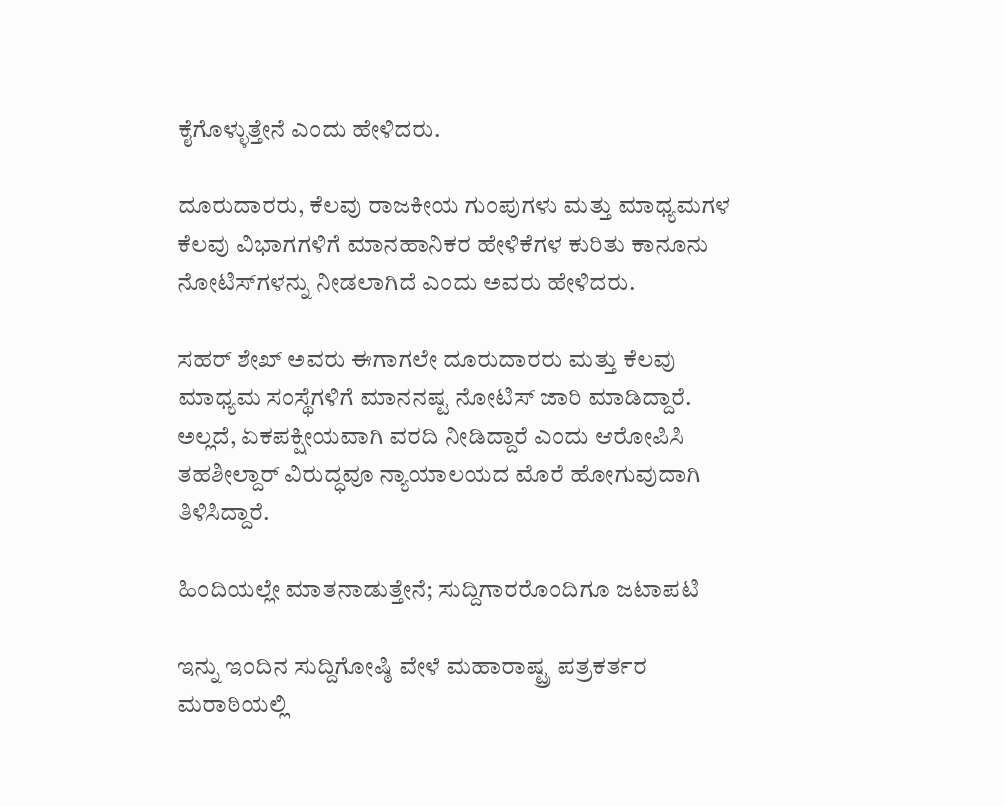ಕೈಗೊಳ್ಳುತ್ತೇನೆ ಎಂದು ಹೇಳಿದರು.

ದೂರುದಾರರು, ಕೆಲವು ರಾಜಕೀಯ ಗುಂಪುಗಳು ಮತ್ತು ಮಾಧ್ಯಮಗಳ ಕೆಲವು ವಿಭಾಗಗಳಿಗೆ ಮಾನಹಾನಿಕರ ಹೇಳಿಕೆಗಳ ಕುರಿತು ಕಾನೂನು ನೋಟಿಸ್‌ಗಳನ್ನು ನೀಡಲಾಗಿದೆ ಎಂದು ಅವರು ಹೇಳಿದರು.

ಸಹರ್ ಶೇಖ್ ಅವರು ಈಗಾಗಲೇ ದೂರುದಾರರು ಮತ್ತು ಕೆಲವು ಮಾಧ್ಯಮ ಸಂಸ್ಥೆಗಳಿಗೆ ಮಾನನಷ್ಟ ನೋಟಿಸ್ ಜಾರಿ ಮಾಡಿದ್ದಾರೆ. ಅಲ್ಲದೆ, ಏಕಪಕ್ಷೀಯವಾಗಿ ವರದಿ ನೀಡಿದ್ದಾರೆ ಎಂದು ಆರೋಪಿಸಿ ತಹಶೀಲ್ದಾರ್ ವಿರುದ್ಧವೂ ನ್ಯಾಯಾಲಯದ ಮೊರೆ ಹೋಗುವುದಾಗಿ ತಿಳಿಸಿದ್ದಾರೆ.

ಹಿಂದಿಯಲ್ಲೇ ಮಾತನಾಡುತ್ತೇನೆ; ಸುದ್ದಿಗಾರರೊಂದಿಗೂ ಜಟಾಪಟಿ

ಇನ್ನು ಇಂದಿನ ಸುದ್ದಿಗೋಷ್ಠಿ ವೇಳೆ ಮಹಾರಾಷ್ಟ್ರ ಪತ್ರಕರ್ತರ ಮರಾಠಿಯಲ್ಲಿ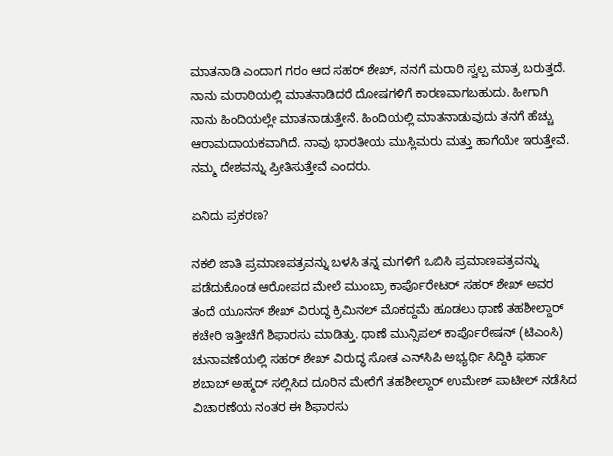ಮಾತನಾಡಿ ಎಂದಾಗ ಗರಂ ಆದ ಸಹರ್ ಶೇಖ್, ನನಗೆ ಮರಾಠಿ ಸ್ವಲ್ಪ ಮಾತ್ರ ಬರುತ್ತದೆ. ನಾನು ಮರಾಠಿಯಲ್ಲಿ ಮಾತನಾಡಿದರೆ ದೋಷಗಳಿಗೆ ಕಾರಣವಾಗಬಹುದು. ಹೀಗಾಗಿ ನಾನು ಹಿಂದಿಯಲ್ಲೇ ಮಾತನಾಡುತ್ತೇನೆ. ಹಿಂದಿಯಲ್ಲಿ ಮಾತನಾಡುವುದು ತನಗೆ ಹೆಚ್ಚು ಆರಾಮದಾಯಕವಾಗಿದೆ. ನಾವು ಭಾರತೀಯ ಮುಸ್ಲಿಮರು ಮತ್ತು ಹಾಗೆಯೇ ಇರುತ್ತೇವೆ. ನಮ್ಮ ದೇಶವನ್ನು ಪ್ರೀತಿಸುತ್ತೇವೆ ಎಂದರು.

ಏನಿದು ಪ್ರಕರಣ?

ನಕಲಿ ಜಾತಿ ಪ್ರಮಾಣಪತ್ರವನ್ನು ಬಳಸಿ ತನ್ನ ಮಗಳಿಗೆ ಒಬಿಸಿ ಪ್ರಮಾಣಪತ್ರವನ್ನು ಪಡೆದುಕೊಂಡ ಆರೋಪದ ಮೇಲೆ ಮುಂಬ್ರಾ ಕಾರ್ಪೊರೇಟರ್ ಸಹರ್ ಶೇಖ್ ಅವರ ತಂದೆ ಯೂನಸ್ ಶೇಖ್ ವಿರುದ್ಧ ಕ್ರಿಮಿನಲ್ ಮೊಕದ್ದಮೆ ಹೂಡಲು ಥಾಣೆ ತಹಶೀಲ್ದಾರ್ ಕಚೇರಿ ಇತ್ತೀಚೆಗೆ ಶಿಫಾರಸು ಮಾಡಿತ್ತು. ಥಾಣೆ ಮುನ್ಸಿಪಲ್ ಕಾರ್ಪೊರೇಷನ್ (ಟಿಎಂಸಿ) ಚುನಾವಣೆಯಲ್ಲಿ ಸಹರ್ ಶೇಖ್ ವಿರುದ್ಧ ಸೋತ ಎನ್‌ಸಿಪಿ ಅಭ್ಯರ್ಥಿ ಸಿದ್ದಿಕಿ ಫರ್ಹಾ ಶಬಾಬ್ ಅಹ್ಮದ್ ಸಲ್ಲಿಸಿದ ದೂರಿನ ಮೇರೆಗೆ ತಹಶೀಲ್ದಾರ್ ಉಮೇಶ್ ಪಾಟೀಲ್ ನಡೆಸಿದ ವಿಚಾರಣೆಯ ನಂತರ ಈ ಶಿಫಾರಸು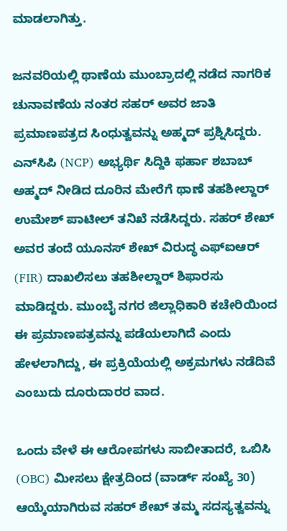ಮಾಡಲಾಗಿತ್ತು.

ಜನವರಿಯಲ್ಲಿ ಥಾಣೆಯ ಮುಂಬ್ರಾದಲ್ಲಿ ನಡೆದ ನಾಗರಿಕ ಚುನಾವಣೆಯ ನಂತರ ಸಹರ್ ಅವರ ಜಾತಿ ಪ್ರಮಾಣಪತ್ರದ ಸಿಂಧುತ್ವವನ್ನು ಅಹ್ಮದ್ ಪ್ರಶ್ನಿಸಿದ್ದರು. ಎನ್‌ಸಿಪಿ (NCP) ಅಭ್ಯರ್ಥಿ ಸಿದ್ದಿಕಿ ಫರ್ಹಾ ಶಬಾಬ್ ಅಹ್ಮದ್ ನೀಡಿದ ದೂರಿನ ಮೇರೆಗೆ ಥಾಣೆ ತಹಶೀಲ್ದಾರ್ ಉಮೇಶ್ ಪಾಟೀಲ್ ತನಿಖೆ ನಡೆಸಿದ್ದರು. ಸಹರ್ ಶೇಖ್ ಅವರ ತಂದೆ ಯೂನಸ್ ಶೇಖ್ ವಿರುದ್ಧ ಎಫ್‌ಐಆರ್ (FIR) ದಾಖಲಿಸಲು ತಹಶೀಲ್ದಾರ್ ಶಿಫಾರಸು ಮಾಡಿದ್ದರು. ಮುಂಬೈ ನಗರ ಜಿಲ್ಲಾಧಿಕಾರಿ ಕಚೇರಿಯಿಂದ ಈ ಪ್ರಮಾಣಪತ್ರವನ್ನು ಪಡೆಯಲಾಗಿದೆ ಎಂದು ಹೇಳಲಾಗಿದ್ದು, ಈ ಪ್ರಕ್ರಿಯೆಯಲ್ಲಿ ಅಕ್ರಮಗಳು ನಡೆದಿವೆ ಎಂಬುದು ದೂರುದಾರರ ವಾದ.

ಒಂದು ವೇಳೆ ಈ ಆರೋಪಗಳು ಸಾಬೀತಾದರೆ, ಒಬಿಸಿ (OBC) ಮೀಸಲು ಕ್ಷೇತ್ರದಿಂದ (ವಾರ್ಡ್ ಸಂಖ್ಯೆ 30) ಆಯ್ಕೆಯಾಗಿರುವ ಸಹರ್ ಶೇಖ್ ತಮ್ಮ ಸದಸ್ಯತ್ವವನ್ನು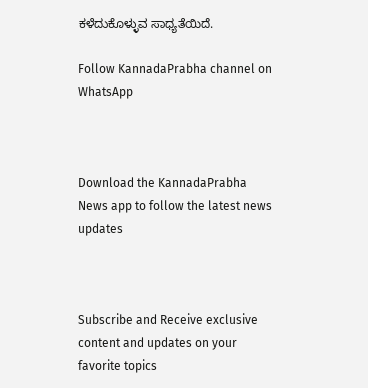ಕಳೆದುಕೊಳ್ಳುವ ಸಾಧ್ಯತೆಯಿದೆ.

Follow KannadaPrabha channel on WhatsApp



Download the KannadaPrabha News app to follow the latest news updates



Subscribe and Receive exclusive content and updates on your favorite topics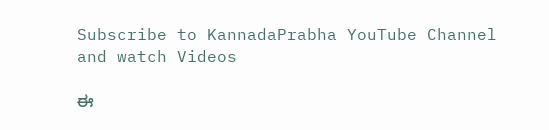Subscribe to KannadaPrabha YouTube Channel and watch Videos

ಈ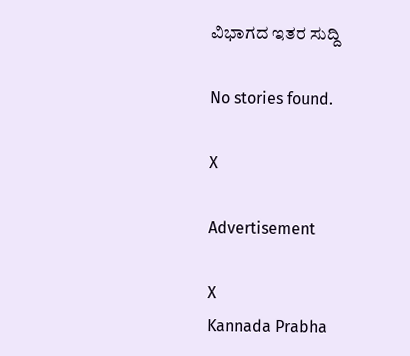ವಿಭಾಗದ ಇತರ ಸುದ್ದಿ

No stories found.

X

Advertisement

X
Kannada Prabha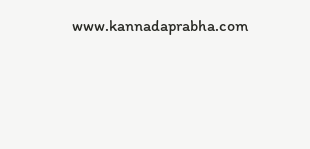www.kannadaprabha.com